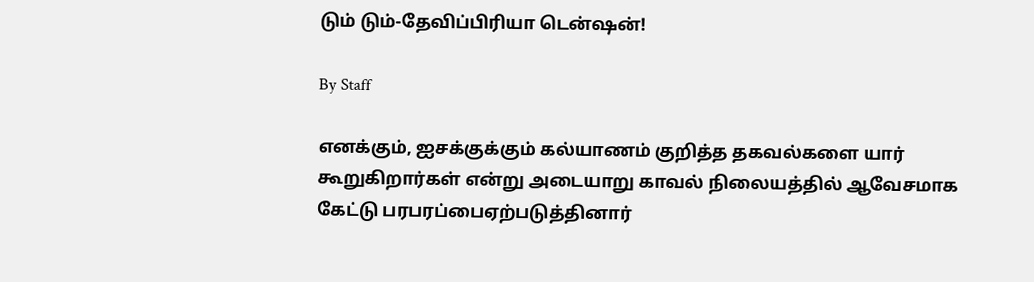டும் டும்-தேவிப்பிரியா டென்ஷன்!

By Staff

எனக்கும், ஐசக்குக்கும் கல்யாணம் குறித்த தகவல்களை யார் கூறுகிறார்கள் என்று அடையாறு காவல் நிலையத்தில் ஆவேசமாக கேட்டு பரபரப்பைஏற்படுத்தினார்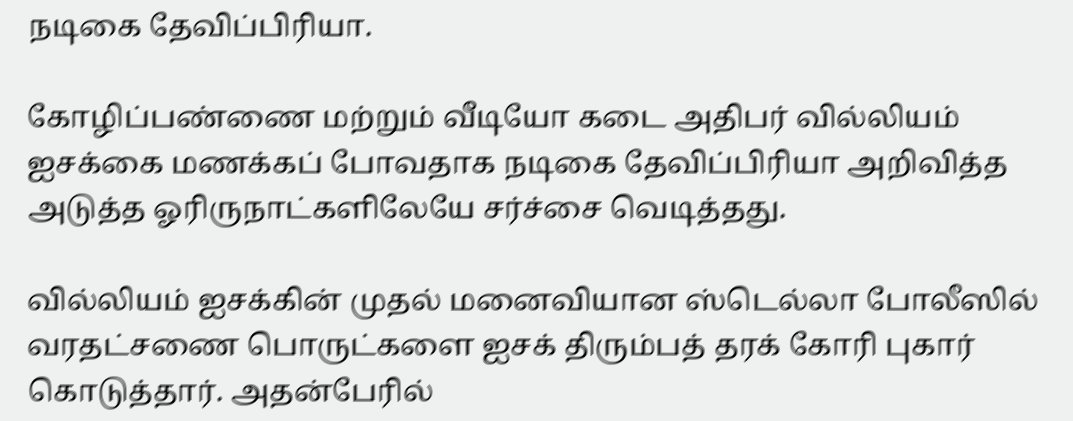நடிகை தேவிப்பிரியா.

கோழிப்பண்ணை மற்றும் வீடியோ கடை அதிபர் வில்லியம் ஐசக்கை மணக்கப் போவதாக நடிகை தேவிப்பிரியா அறிவித்த அடுத்த ஓரிருநாட்களிலேயே சர்ச்சை வெடித்தது.

வில்லியம் ஐசக்கின் முதல் மனைவியான ஸ்டெல்லா போலீஸில் வரதட்சணை பொருட்களை ஐசக் திரும்பத் தரக் கோரி புகார் கொடுத்தார். அதன்பேரில்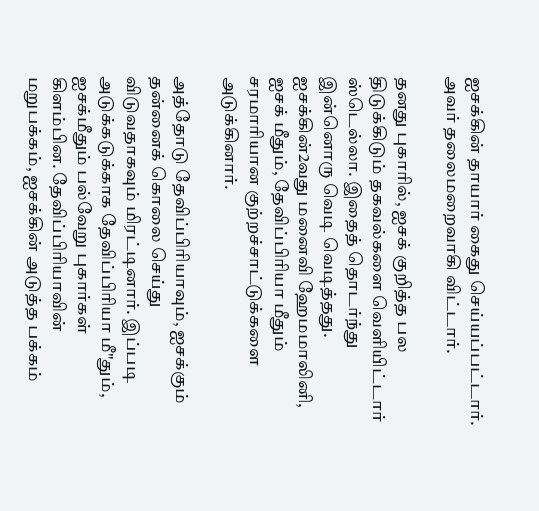ஐசக்கின் தாயார் கைது செய்யப்பட்டார். அவர் தலைமறைவாகி விட்டார்.

தனது புகாரில், ஐசக் குறித்த பல திடுக்கிடும் தகவல்களை வெளியிட்டார் ஸ்டெல்லா. இதைத் தொடர்ந்து இன்னொரு வெடி வெடித்தது. ஐசக்கின்2வது மனைவி ஹேமமாலினி, ஐசக் மீதும், தேவிப்பிரியா மீதும் சரமாரியான குற்றச்சாட்டுக்களை அடுக்கினார்.

அத்தோடு தேவிப்பிரியாவும், ஐசக்கும் தன்னைக் கொலை செய்து விடுவதாகவும் மிரட்டினார். இப்படி அடுக்கடுக்காக தேவிப்பிரியா மீ"தும், ஐசக்மீதும் பல்வேறு புகார்கள் கிளம்பின. தேவிப்பிரியாவின் மறுபக்கம், ஐசக்கின் அடுத்த பக்கம்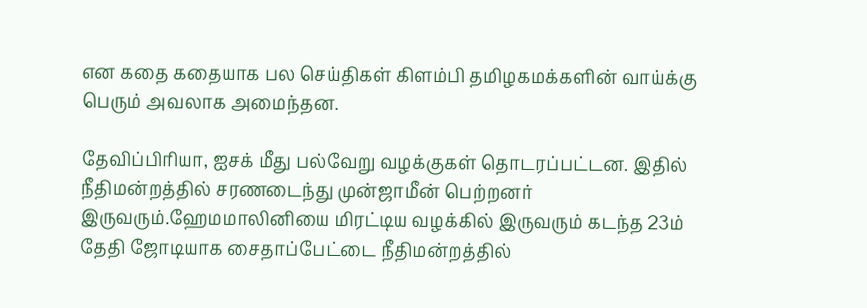என கதை கதையாக பல செய்திகள் கிளம்பி தமிழகமக்களின் வாய்க்கு பெரும் அவலாக அமைந்தன.

தேவிப்பிரியா, ஐசக் மீது பல்வேறு வழக்குகள் தொடரப்பட்டன. இதில் நீதிமன்றத்தில் சரணடைந்து முன்ஜாமீன் பெற்றனர் இருவரும்.ஹேமமாலினியை மிரட்டிய வழக்கில் இருவரும் கடந்த 23ம் தேதி ஜோடியாக சைதாப்பேட்டை நீதிமன்றத்தில்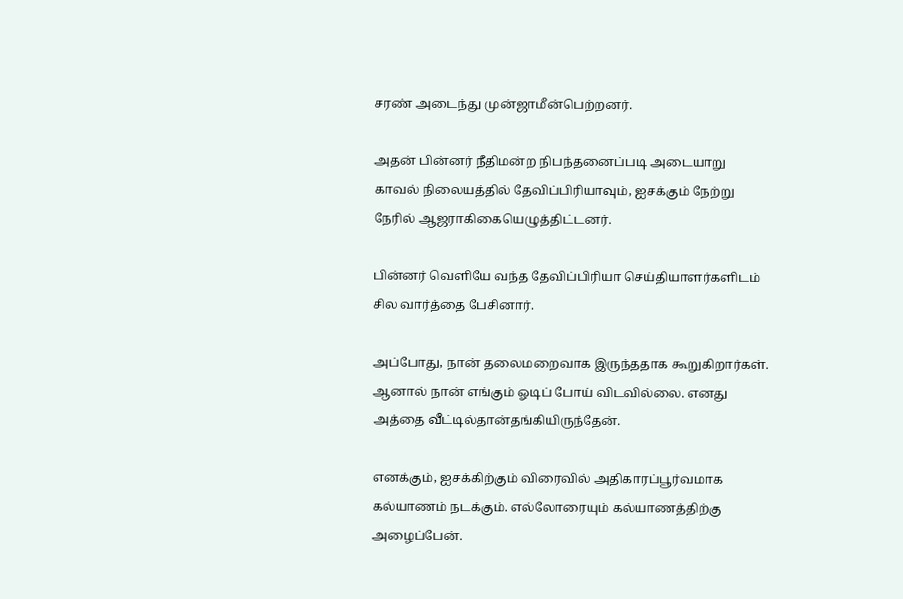சரண் அடைந்து முன்ஜாமீன்பெற்றனர்.

அதன் பின்னர் நீதிமன்ற நிபந்தனைப்படி அடையாறு காவல் நிலையத்தில் தேவிப்பிரியாவும், ஐசக்கும் நேற்று நேரில் ஆஜராகிகையெழுத்திட்டனர்.

பின்னர் வெளியே வந்த தேவிப்பிரியா செய்தியாளர்களிடம் சில வார்த்தை பேசினார்.

அப்போது, நான் தலைமறைவாக இருந்ததாக கூறுகிறார்கள். ஆனால் நான் எங்கும் ஓடிப் போய் விடவில்லை. எனது அத்தை வீட்டில்தான்தங்கியிருந்தேன்.

எனக்கும், ஐசக்கிற்கும் விரைவில் அதிகாரப்பூர்வமாக கல்யாணம் நடக்கும். எல்லோரையும் கல்யாணத்திற்கு அழைப்பேன்.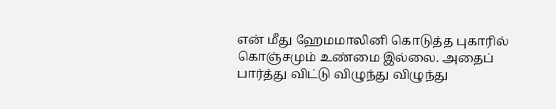என் மீது ஹேமமாலினி கொடுத்த புகாரில் கொஞ்சமும் உண்மை இல்லை. அதைப் பார்த்து விட்டு விழுந்து விழுந்து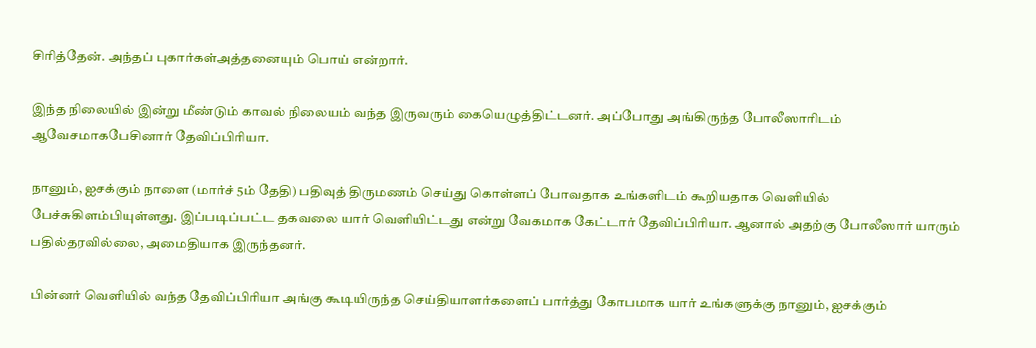சிரித்தேன். அந்தப் புகார்கள்அத்தனையும் பொய் என்றார்.

இந்த நிலையில் இன்று மீண்டும் காவல் நிலையம் வந்த இருவரும் கையெழுத்திட்டனர். அப்போது அங்கிருந்த போலீஸாரிடம் ஆவேசமாகபேசினார் தேவிப்பிரியா.

நானும், ஐசக்கும் நாளை (மார்ச் 5ம் தேதி) பதிவுத் திருமணம் செய்து கொள்ளப் போவதாக உங்களிடம் கூறியதாக வெளியில் பேச்சுகிளம்பியுள்ளது. இப்படிப்பட்ட தகவலை யார் வெளியிட்டது என்று வேகமாக கேட்டார் தேவிப்பிரியா. ஆனால் அதற்கு போலீஸார் யாரும் பதில்தரவில்லை, அமைதியாக இருந்தனர்.

பின்னர் வெளியில் வந்த தேவிப்பிரியா அங்கு கூடியிருந்த செய்தியாளர்களைப் பார்த்து கோபமாக யார் உங்களுக்கு நானும், ஐசக்கும்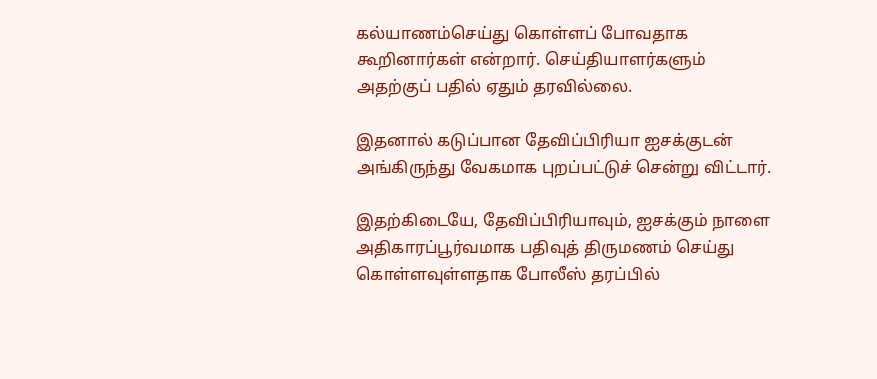கல்யாணம்செய்து கொள்ளப் போவதாக கூறினார்கள் என்றார். செய்தியாளர்களும் அதற்குப் பதில் ஏதும் தரவில்லை.

இதனால் கடுப்பான தேவிப்பிரியா ஐசக்குடன் அங்கிருந்து வேகமாக புறப்பட்டுச் சென்று விட்டார்.

இதற்கிடையே, தேவிப்பிரியாவும், ஐசக்கும் நாளை அதிகாரப்பூர்வமாக பதிவுத் திருமணம் செய்து கொள்ளவுள்ளதாக போலீஸ் தரப்பில்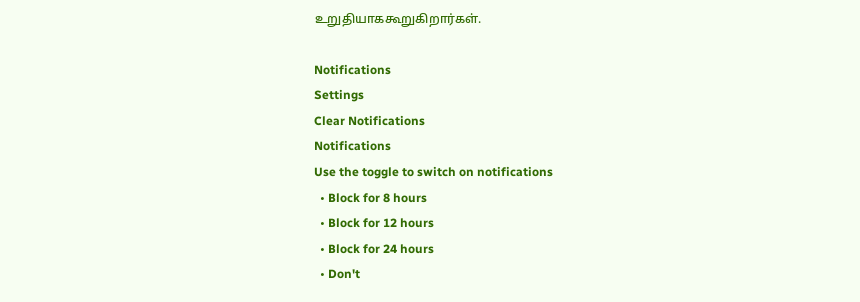உறுதியாககூறுகிறார்கள்.

Notifications
Settings
Clear Notifications
Notifications
Use the toggle to switch on notifications
  • Block for 8 hours
  • Block for 12 hours
  • Block for 24 hours
  • Don't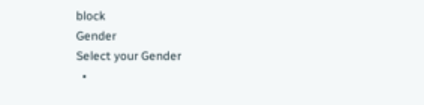block
Gender
Select your Gender
  •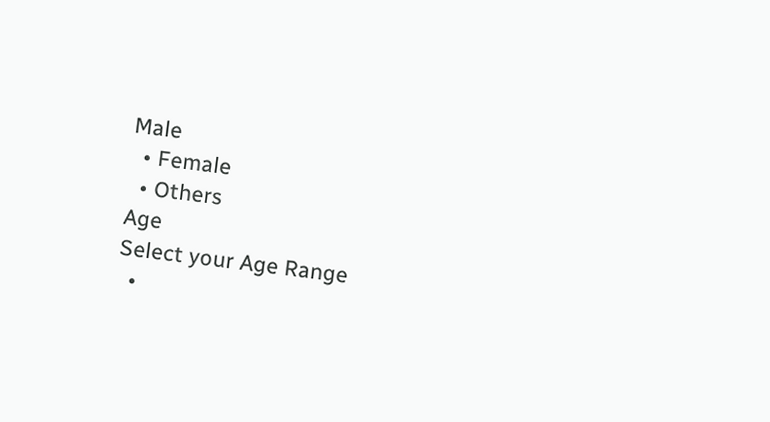Male
  • Female
  • Others
Age
Select your Age Range
  •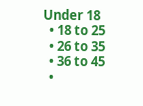Under 18
  • 18 to 25
  • 26 to 35
  • 36 to 45
  •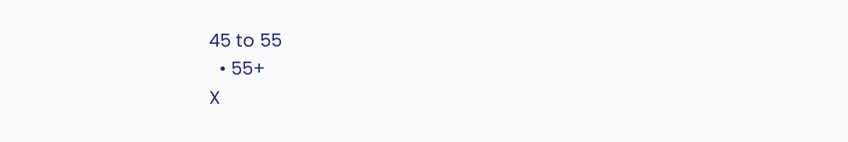45 to 55
  • 55+
X